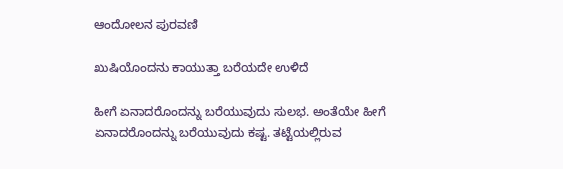ಆಂದೋಲನ ಪುರವಣಿ

ಖುಷಿಯೊಂದನು ಕಾಯುತ್ತಾ ಬರೆಯದೇ ಉಳಿದೆ

ಹೀಗೆ ಏನಾದರೊಂದನ್ನು ಬರೆಯುವುದು ಸುಲಭ. ಅಂತೆಯೇ ಹೀಗೆ ಏನಾದರೊಂದನ್ನು ಬರೆಯುವುದು ಕಷ್ಟ. ತಟ್ಟೆಯಲ್ಲಿರುವ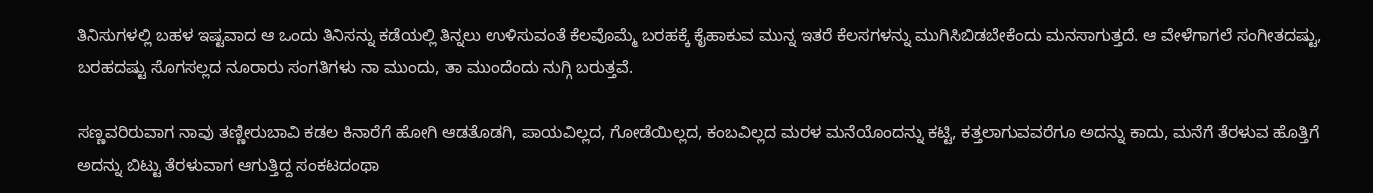ತಿನಿಸುಗಳಲ್ಲಿ ಬಹಳ ಇಷ್ಟವಾದ ಆ ಒಂದು ತಿನಿಸನ್ನು ಕಡೆಯಲ್ಲಿ ತಿನ್ನಲು ಉಳಿಸುವಂತೆ ಕೆಲವೊಮ್ಮೆ ಬರಹಕ್ಕೆ ಕೈಹಾಕುವ ಮುನ್ನ ಇತರೆ ಕೆಲಸಗಳನ್ನು ಮುಗಿಸಿಬಿಡಬೇಕೆಂದು ಮನಸಾಗುತ್ತದೆ. ಆ ವೇಳೆಗಾಗಲೆ ಸಂಗೀತದಷ್ಟು, ಬರಹದಷ್ಟು ಸೊಗಸಲ್ಲದ ನೂರಾರು ಸಂಗತಿಗಳು ನಾ ಮುಂದು, ತಾ ಮುಂದೆಂದು ನುಗ್ಗಿ ಬರುತ್ತವೆ.

ಸಣ್ಣವರಿರುವಾಗ ನಾವು ತಣ್ಣೀರುಬಾವಿ ಕಡಲ ಕಿನಾರೆಗೆ ಹೋಗಿ ಆಡತೊಡಗಿ, ಪಾಯವಿಲ್ಲದ, ಗೋಡೆಯಿಲ್ಲದ, ಕಂಬವಿಲ್ಲದ ಮರಳ ಮನೆಯೊಂದನ್ನು ಕಟ್ಟಿ, ಕತ್ತಲಾಗುವವರೆಗೂ ಅದನ್ನು ಕಾದು, ಮನೆಗೆ ತೆರಳುವ ಹೊತ್ತಿಗೆ ಅದನ್ನು ಬಿಟ್ಟು ತೆರಳುವಾಗ ಆಗುತ್ತಿದ್ದ ಸಂಕಟದಂಥಾ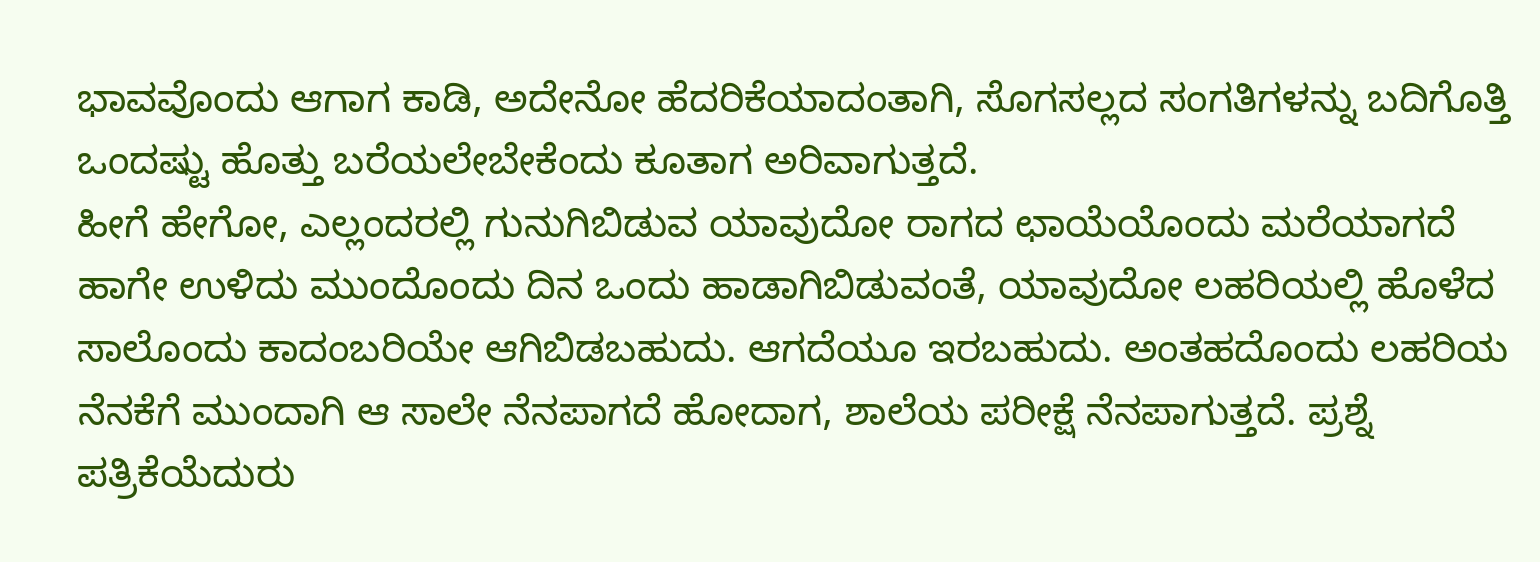ಭಾವವೊಂದು ಆಗಾಗ ಕಾಡಿ, ಅದೇನೋ ಹೆದರಿಕೆಯಾದಂತಾಗಿ, ಸೊಗಸಲ್ಲದ ಸಂಗತಿಗಳನ್ನು ಬದಿಗೊತ್ತಿ ಒಂದಷ್ಟು ಹೊತ್ತು ಬರೆಯಲೇಬೇಕೆಂದು ಕೂತಾಗ ಅರಿವಾಗುತ್ತದೆ.
ಹೀಗೆ ಹೇಗೋ, ಎಲ್ಲಂದರಲ್ಲಿ ಗುನುಗಿಬಿಡುವ ಯಾವುದೋ ರಾಗದ ಛಾಯೆಯೊಂದು ಮರೆಯಾಗದೆ ಹಾಗೇ ಉಳಿದು ಮುಂದೊಂದು ದಿನ ಒಂದು ಹಾಡಾಗಿಬಿಡುವಂತೆ, ಯಾವುದೋ ಲಹರಿಯಲ್ಲಿ ಹೊಳೆದ ಸಾಲೊಂದು ಕಾದಂಬರಿಯೇ ಆಗಿಬಿಡಬಹುದು. ಆಗದೆಯೂ ಇರಬಹುದು. ಅಂತಹದೊಂದು ಲಹರಿಯ ನೆನಕೆಗೆ ಮುಂದಾಗಿ ಆ ಸಾಲೇ ನೆನಪಾಗದೆ ಹೋದಾಗ, ಶಾಲೆಯ ಪರೀಕ್ಷೆ ನೆನಪಾಗುತ್ತದೆ. ಪ್ರಶ್ನೆ ಪತ್ರಿಕೆಯೆದುರು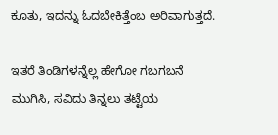ಕೂತು, ಇದನ್ನು ಓದಬೇಕಿತ್ತೆಂಬ ಅರಿವಾಗುತ್ತದೆ.

ಇತರೆ ತಿಂಡಿಗಳನ್ನೆಲ್ಲ ಹೇಗೋ ಗಬಗಬನೆ ಮುಗಿಸಿ, ಸವಿದು ತಿನ್ನಲು ತಟ್ಟೆಯ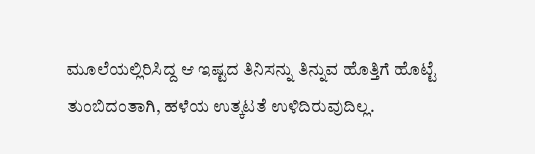ಮೂಲೆಯಲ್ಲಿರಿಸಿದ್ದ ಆ ಇಷ್ಟದ ತಿನಿಸನ್ನು ತಿನ್ನುವ ಹೊತ್ತಿಗೆ ಹೊಟ್ಟೆ ತುಂಬಿದಂತಾಗಿ, ಹಳೆಯ ಉತ್ಕಟತೆ ಉಳಿದಿರುವುದಿಲ್ಲ.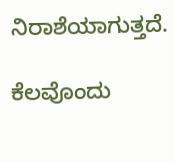ನಿರಾಶೆಯಾಗುತ್ತದೆ.

ಕೆಲವೊಂದು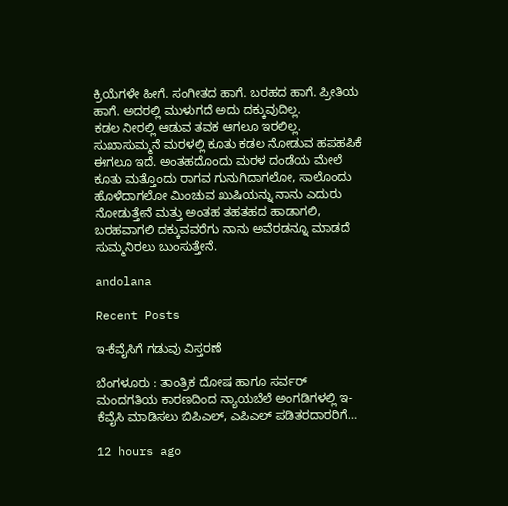ಕ್ರಿಯೆಗಳೇ ಹೀಗೆ. ಸಂಗೀತದ ಹಾಗೆ. ಬರಹದ ಹಾಗೆ. ಪ್ರೀತಿಯ ಹಾಗೆ. ಅದರಲ್ಲಿ ಮುಳುಗದೆ ಅದು ದಕ್ಕುವುದಿಲ್ಲ.
ಕಡಲ ನೀರಲ್ಲಿ ಆಡುವ ತವಕ ಆಗಲೂ ಇರಲಿಲ್ಲ. ಸುಖಾಸುಮ್ಮನೆ ಮರಳಲ್ಲಿ ಕೂತು ಕಡಲ ನೋಡುವ ಹಪಹಪಿಕೆ ಈಗಲೂ ಇದೆ. ಅಂತಹದೊಂದು ಮರಳ ದಂಡೆಯ ಮೇಲೆ ಕೂತು ಮತ್ತೊಂದು ರಾಗವ ಗುನುಗಿದಾಗಲೋ, ಸಾಲೊಂದು ಹೊಳೆದಾಗಲೋ ಮಿಂಚುವ ಖುಷಿಯನ್ನು ನಾನು ಎದುರು ನೋಡುತ್ತೇನೆ ಮತ್ತು ಅಂತಹ ತಹತಹದ ಹಾಡಾಗಲಿ, ಬರಹವಾಗಲಿ ದಕ್ಕುವವರೆಗು ನಾನು ಅವೆರಡನ್ನೂ ಮಾಡದೆ ಸುಮ್ಮನಿರಲು ಬುಂಸುತ್ತೇನೆ.

andolana

Recent Posts

ಇ-ಕೆವೈಸಿಗೆ ಗಡುವು ವಿಸ್ತರಣೆ

ಬೆಂಗಳೂರು : ತಾಂತ್ರಿಕ ದೋಷ ಹಾಗೂ ಸರ್ವರ್ ಮಂದಗತಿಯ ಕಾರಣದಿಂದ ನ್ಯಾಯಬೆಲೆ ಅಂಗಡಿಗಳಲ್ಲಿ ಇ-ಕೆವೈಸಿ ಮಾಡಿಸಲು ಬಿಪಿಎಲ್, ಎಪಿಎಲ್ ಪಡಿತರದಾರರಿಗೆ…

12 hours ago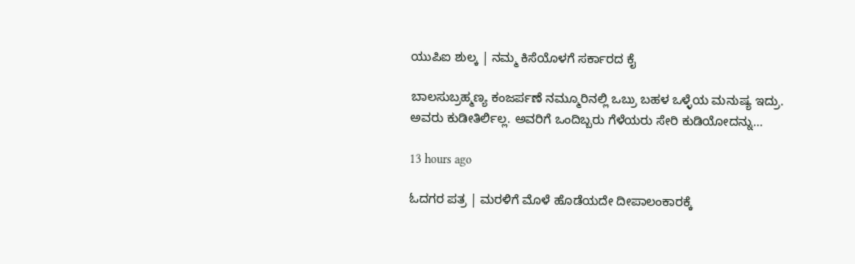ಯುಪಿಐ ಶುಲ್ಕ | ನಮ್ಮ ಕಿಸೆಯೊಳಗೆ ಸರ್ಕಾರದ ಕೈ

ಬಾಲಸುಬ್ರಹ್ಮಣ್ಯ ಕಂಜರ್ಪಣೆ ನಮ್ಮೂರಿನಲ್ಲಿ ಒಬ್ರು ಬಹಳ ಒಳ್ಳೆಯ ಮನುಷ್ಯ ಇದ್ರು. ಅವರು ಕುಡೀತಿರ್ಲಿಲ್ಲ. ಅವರಿಗೆ ಒಂದಿಬ್ಬರು ಗೆಳೆಯರು ಸೇರಿ ಕುಡಿಯೋದನ್ನು…

13 hours ago

ಓದಗರ ಪತ್ರ | ಮರಳಿಗೆ ಮೊಳೆ ಹೊಡೆಯದೇ ದೀಪಾಲಂಕಾರಕ್ಕೆ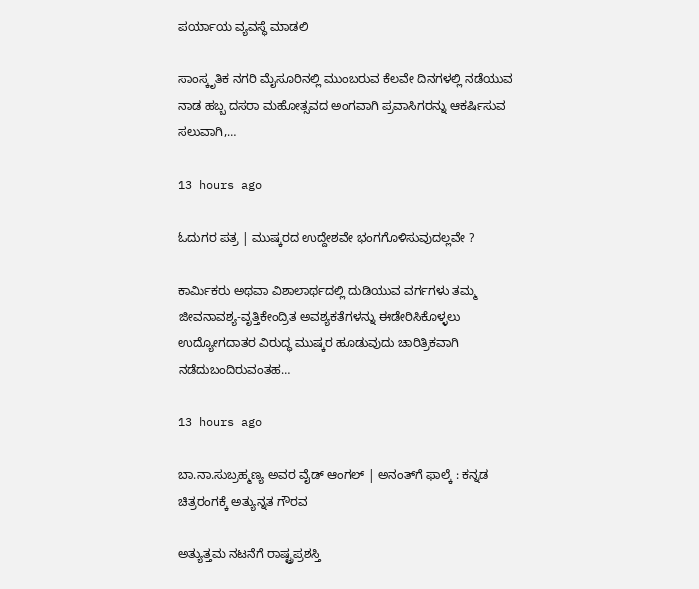ಪರ್ಯಾಯ ವ್ಯವಸ್ಥೆ ಮಾಡಲಿ

ಸಾಂಸ್ಕೃತಿಕ ನಗರಿ ಮೈಸೂರಿನಲ್ಲಿ ಮುಂಬರುವ ಕೆಲವೇ ದಿನಗಳಲ್ಲಿ ನಡೆಯುವ ನಾಡ ಹಬ್ಬ ದಸರಾ ಮಹೋತ್ಸವದ ಅಂಗವಾಗಿ ಪ್ರವಾಸಿಗರನ್ನು ಆಕರ್ಷಿಸುವ ಸಲುವಾಗಿ,…

13 hours ago

ಓದುಗರ ಪತ್ರ | ಮುಷ್ಕರದ ಉದ್ದೇಶವೇ ಭಂಗಗೊಳಿಸುವುದಲ್ಲವೇ ?

ಕಾರ್ಮಿಕರು ಅಥವಾ ವಿಶಾಲಾರ್ಥದಲ್ಲಿ ದುಡಿಯುವ ವರ್ಗಗಳು ತಮ್ಮ ಜೀವನಾವಶ್ಯ-ವೃತ್ತಿಕೇಂದ್ರಿತ ಅವಶ್ಯಕತೆಗಳನ್ನು ಈಡೇರಿಸಿಕೊಳ್ಳಲು ಉದ್ಯೋಗದಾತರ ವಿರುದ್ಧ ಮುಷ್ಕರ ಹೂಡುವುದು ಚಾರಿತ್ರಿಕವಾಗಿ ನಡೆದುಬಂದಿರುವಂತಹ…

13 hours ago

ಬಾ.ನಾ.ಸುಬ್ರಹ್ಮಣ್ಯ ಅವರ ವೈಡ್‌ ಆಂಗಲ್‌ | ಅನಂತ್‌ಗೆ ಫಾಲ್ಕೆ : ಕನ್ನಡ ಚಿತ್ರರಂಗಕ್ಕೆ ಅತ್ಯುನ್ನತ ಗೌರವ

ಅತ್ಯುತ್ತಮ ನಟನೆಗೆ ರಾಷ್ಟ್ರಪ್ರಶಸ್ತಿ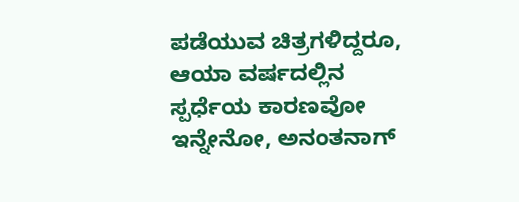ಪಡೆಯುವ ಚಿತ್ರಗಳಿದ್ದರೂ, ಆಯಾ ವರ್ಷದಲ್ಲಿನ ಸ್ಪರ್ಧೆಯ ಕಾರಣವೋ ಇನ್ನೇನೋ, ಅನಂತನಾಗ್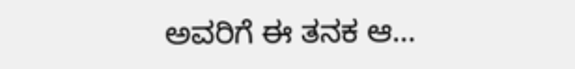ಅವರಿಗೆ ಈ ತನಕ ಆ…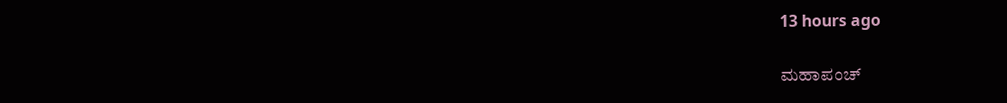13 hours ago

ಮಹಾಪಂಚ್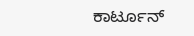ಕಾರ್ಟೂನ್‌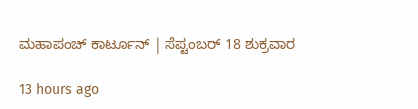ಮಹಾಪಂಚ್ ಕಾರ್ಟೂನ್‌ | ಸೆಪ್ಟಂಬರ್‌ 18 ಶುಕ್ರವಾರ

13 hours ago